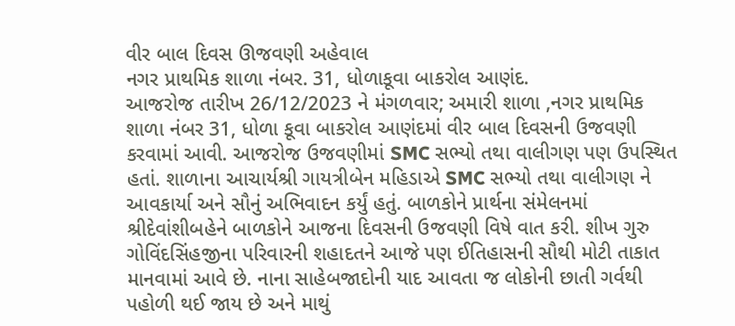વીર બાલ દિવસ ઊજવણી અહેવાલ
નગર પ્રાથમિક શાળા નંબર. 31, ધોળાકૂવા બાકરોલ આણંદ.
આજરોજ તારીખ 26/12/2023 ને મંગળવાર; અમારી શાળા ,નગર પ્રાથમિક શાળા નંબર 31, ધોળા કૂવા બાકરોલ આણંદમાં વીર બાલ દિવસની ઉજવણી કરવામાં આવી. આજરોજ ઉજવણીમાં SMC સભ્યો તથા વાલીગણ પણ ઉપસ્થિત હતાં. શાળાના આચાર્યશ્રી ગાયત્રીબેન મહિડાએ SMC સભ્યો તથા વાલીગણ ને આવકાર્યા અને સૌનું અભિવાદન કર્યું હતું. બાળકોને પ્રાર્થના સંમેલનમાં શ્રીદેવાંશીબહેને બાળકોને આજના દિવસની ઉજવણી વિષે વાત કરી. શીખ ગુરુ ગોવિંદસિંહજીના પરિવારની શહાદતને આજે પણ ઈતિહાસની સૌથી મોટી તાકાત માનવામાં આવે છે. નાના સાહેબજાદોની યાદ આવતા જ લોકોની છાતી ગર્વથી પહોળી થઈ જાય છે અને માથું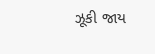ઝૂકી જાય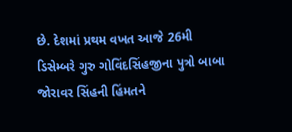છે. દેશમાં પ્રથમ વખત આજે 26મી ડિસેમ્બરે ગુરુ ગોવિંદસિંહજીના પુત્રો બાબા જોરાવર સિંહની હિંમતને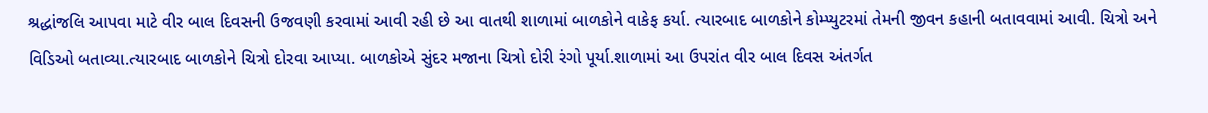શ્રદ્ધાંજલિ આપવા માટે વીર બાલ દિવસની ઉજવણી કરવામાં આવી રહી છે આ વાતથી શાળામાં બાળકોને વાકેફ કર્યા. ત્યારબાદ બાળકોને કોમ્પ્યુટરમાં તેમની જીવન કહાની બતાવવામાં આવી. ચિત્રો અને વિડિઓ બતાવ્યા.ત્યારબાદ બાળકોને ચિત્રો દોરવા આપ્યા. બાળકોએ સુંદર મજાના ચિત્રો દોરી રંગો પૂર્યા.શાળામાં આ ઉપરાંત વીર બાલ દિવસ અંતર્ગત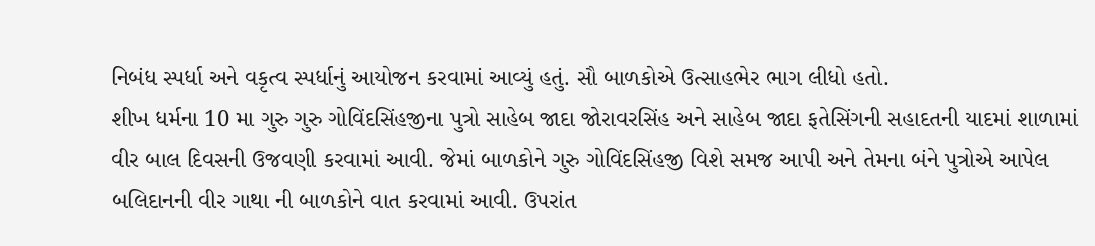નિબંધ સ્પર્ધા અને વકૃત્વ સ્પર્ધાનું આયોજન કરવામાં આવ્યું હતું. સૌ બાળકોએ ઉત્સાહભેર ભાગ લીધો હતો.
શીખ ધર્મના 10 મા ગુરુ ગુરુ ગોવિંદસિંહજીના પુત્રો સાહેબ જાદા જોરાવરસિંહ અને સાહેબ જાદા ફતેસિંગની સહાદતની યાદમાં શાળામાં વીર બાલ દિવસની ઉજવણી કરવામાં આવી. જેમાં બાળકોને ગુરુ ગોવિંદસિંહજી વિશે સમજ આપી અને તેમના બંને પુત્રોએ આપેલ બલિદાનની વીર ગાથા ની બાળકોને વાત કરવામાં આવી. ઉપરાંત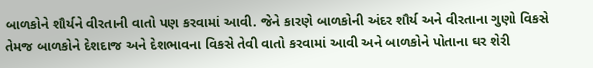બાળકોને શૌર્યને વીરતાની વાતો પણ કરવામાં આવી. જેને કારણે બાળકોની અંદર શૌર્ય અને વીરતાના ગુણો વિકસે તેમજ બાળકોને દેશદાજ અને દેશભાવના વિકસે તેવી વાતો કરવામાં આવી અને બાળકોને પોતાના ઘર શેરી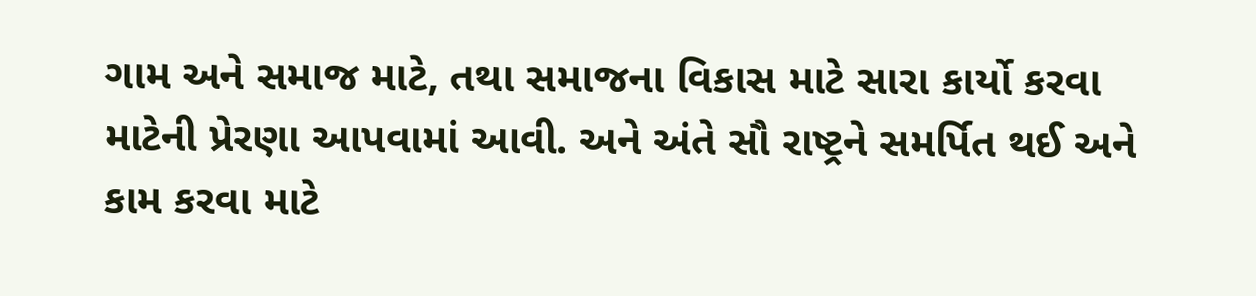ગામ અને સમાજ માટે, તથા સમાજના વિકાસ માટે સારા કાર્યો કરવા માટેની પ્રેરણા આપવામાં આવી. અને અંતે સૌ રાષ્ટ્રને સમર્પિત થઈ અને કામ કરવા માટે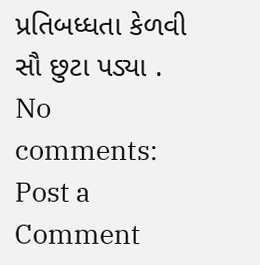પ્રતિબધ્ધતા કેળવી સૌ છુટા પડ્યા .
No comments:
Post a Comment